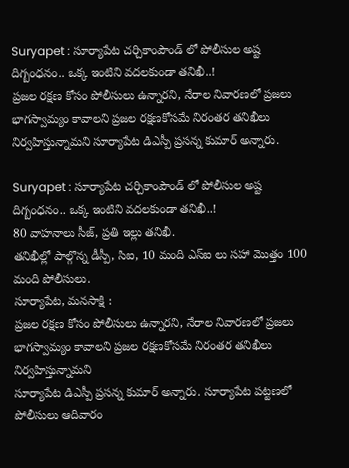Suryapet : సూర్యాపేట చర్చికాంపౌండ్ లో పోలీసుల అష్ట దిగ్బంధనం.. ఒక్క ఇంటిని వదలకుండా తనిఖీ..!
ప్రజల రక్షణ కోసం పోలీసులు ఉన్నారని, నేరాల నివారణలో ప్రజలు భాగస్వామ్యం కావాలని ప్రజల రక్షణకోసమే నిరంతర తనిఖీలు నిర్వహిస్తున్నామని సూర్యాపేట డిఎస్పీ ప్రసన్న కుమార్ అన్నారు.

Suryapet : సూర్యాపేట చర్చికాంపౌండ్ లో పోలీసుల అష్ట దిగ్బంధనం.. ఒక్క ఇంటిని వదలకుండా తనిఖీ..!
80 వాహనాలు సీజ్, ప్రతి ఇల్లు తనిఖీ.
తనిఖీల్లో పాల్గొన్న డీస్పీ, సిఐ, 10 మంది ఎస్ఐ లు సహా మొత్తం 100 మంది పోలీసులు.
సూర్యాపేట, మనసాక్షి :
ప్రజల రక్షణ కోసం పోలీసులు ఉన్నారని, నేరాల నివారణలో ప్రజలు భాగస్వామ్యం కావాలని ప్రజల రక్షణకోసమే నిరంతర తనిఖీలు నిర్వహిస్తున్నామని
సూర్యాపేట డిఎస్పీ ప్రసన్న కుమార్ అన్నారు. సూర్యాపేట పట్టణలో పోలీసులు ఆదివారం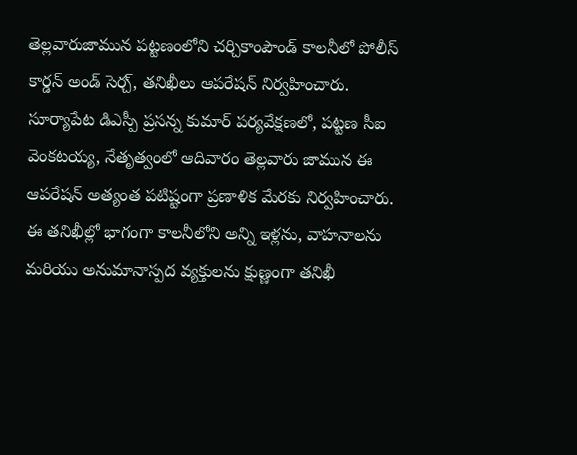తెల్లవారుజామున పట్టణంలోని చర్చికాంపౌండ్ కాలనీలో పోలీస్ కార్డన్ అండ్ సెర్చ్, తనిఖీలు ఆపరేషన్ నిర్వహించారు.
సూర్యాపేట డిఎస్పీ ప్రసన్న కుమార్ పర్యవేక్షణలో, పట్టణ సీఐ వెంకటయ్య, నేతృత్వంలో ఆదివారం తెల్లవారు జామున ఈ ఆపరేషన్ అత్యంత పటిష్టంగా ప్రణాళిక మేరకు నిర్వహించారు. ఈ తనిఖీల్లో భాగంగా కాలనీలోని అన్ని ఇళ్లను, వాహనాలను మరియు అనుమానాస్పద వ్యక్తులను క్షుణ్ణంగా తనిఖీ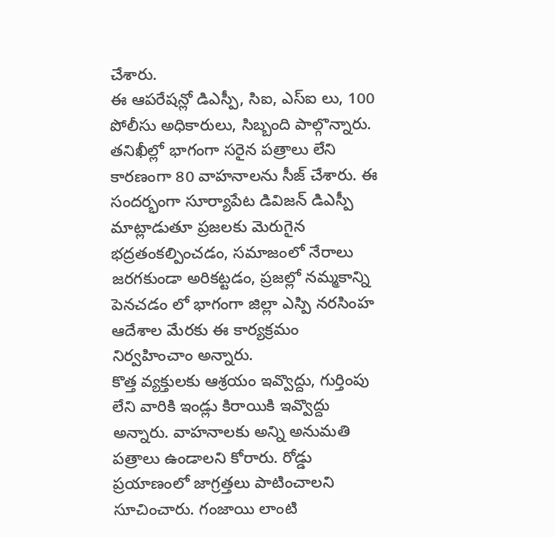చేశారు.
ఈ ఆపరేషన్లో డిఎస్పీ, సిఐ, ఎస్ఐ లు, 100 పోలీసు అధికారులు, సిబ్బంది పాల్గొన్నారు. తనిఖీల్లో భాగంగా సరైన పత్రాలు లేని కారణంగా 80 వాహనాలను సీజ్ చేశారు. ఈ సందర్భంగా సూర్యాపేట డివిజన్ డిఎస్పీ మాట్లాడుతూ ప్రజలకు మెరుగైన భద్రతంకల్పించడం, సమాజంలో నేరాలు జరగకుండా అరికట్టడం, ప్రజల్లో నమ్మకాన్ని పెనచడం లో భాగంగా జిల్లా ఎస్పి నరసింహ ఆదేశాల మేరకు ఈ కార్యక్రమం నిర్వహించాం అన్నారు.
కొత్త వ్యక్తులకు ఆశ్రయం ఇవ్వొద్దు, గుర్తింపు లేని వారికి ఇండ్లు కిరాయికి ఇవ్వొద్దు అన్నారు. వాహనాలకు అన్ని అనుమతి పత్రాలు ఉండాలని కోరారు. రోడ్డు ప్రయాణంలో జాగ్రత్తలు పాటించాలని సూచించారు. గంజాయి లాంటి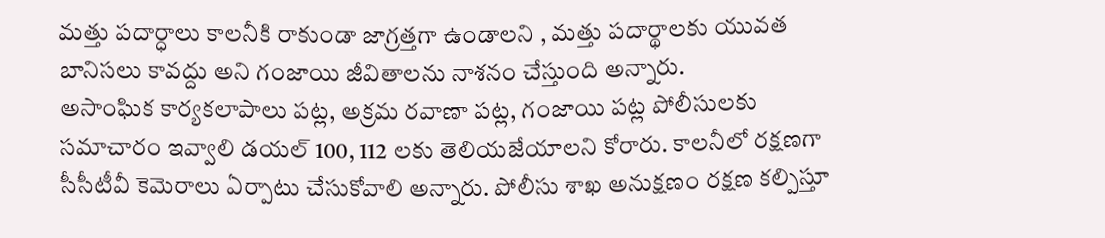మత్తు పదార్ధాలు కాలనీకి రాకుండా జాగ్రత్తగా ఉండాలని , మత్తు పదార్థాలకు యువత బానిసలు కావద్దు అని గంజాయి జీవితాలను నాశనం చేస్తుంది అన్నారు.
అసాంఘిక కార్యకలాపాలు పట్ల, అక్రమ రవాణా పట్ల, గంజాయి పట్ల పోలీసులకు సమాచారం ఇవ్వాలి డయల్ 100, 112 లకు తెలియజేయాలని కోరారు. కాలనీలో రక్షణగా సీసీటీవీ కెమెరాలు ఏర్పాటు చేసుకోవాలి అన్నారు. పోలీసు శాఖ అనుక్షణం రక్షణ కల్పిస్తూ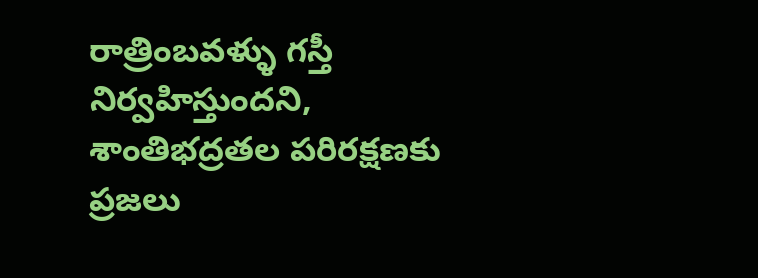రాత్రింబవళ్ళు గస్తీ నిర్వహిస్తుందని, శాంతిభద్రతల పరిరక్షణకు ప్రజలు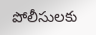పోలీసులకు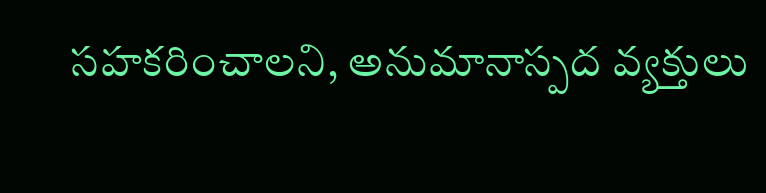సహకరించాలని, అనుమానాస్పద వ్యక్తులు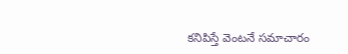కనిపిస్తే వెంటనే సమాచారం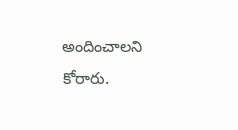అందించాలని కోరారు.